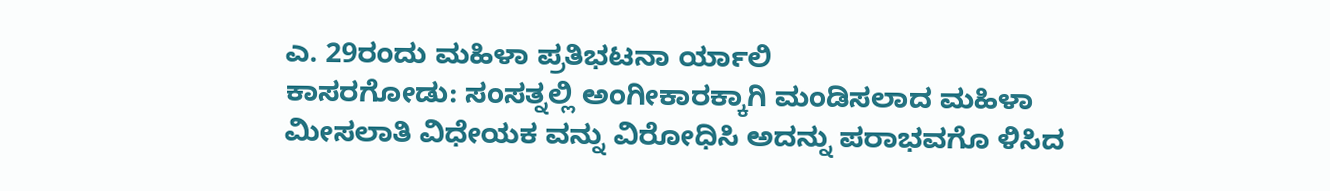ಎ. 29ರಂದು ಮಹಿಳಾ ಪ್ರತಿಭಟನಾ ರ್ಯಾಲಿ
ಕಾಸರಗೋಡು: ಸಂಸತ್ನಲ್ಲಿ ಅಂಗೀಕಾರಕ್ಕಾಗಿ ಮಂಡಿಸಲಾದ ಮಹಿಳಾ ಮೀಸಲಾತಿ ವಿಧೇಯಕ ವನ್ನು ವಿರೋಧಿಸಿ ಅದನ್ನು ಪರಾಭವಗೊ ಳಿಸಿದ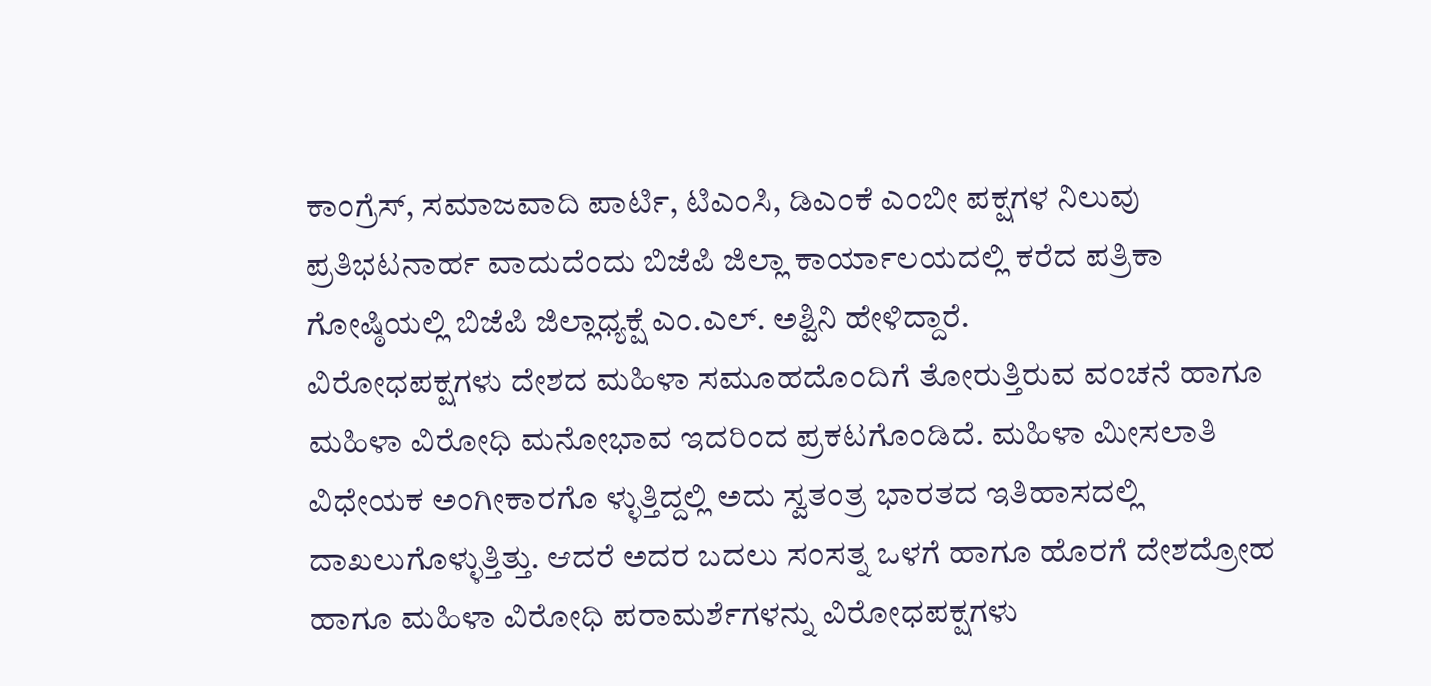ಕಾಂಗ್ರೆಸ್, ಸಮಾಜವಾದಿ ಪಾರ್ಟಿ, ಟಿಎಂಸಿ, ಡಿಎಂಕೆ ಎಂಬೀ ಪಕ್ಷಗಳ ನಿಲುವು ಪ್ರತಿಭಟನಾರ್ಹ ವಾದುದೆಂದು ಬಿಜೆಪಿ ಜಿಲ್ಲಾ ಕಾರ್ಯಾಲಯದಲ್ಲಿ ಕರೆದ ಪತ್ರಿಕಾ ಗೋಷ್ಠಿಯಲ್ಲಿ ಬಿಜೆಪಿ ಜಿಲ್ಲಾಧ್ಯಕ್ಷೆ ಎಂ.ಎಲ್. ಅಶ್ವಿನಿ ಹೇಳಿದ್ದಾರೆ.
ವಿರೋಧಪಕ್ಷಗಳು ದೇಶದ ಮಹಿಳಾ ಸಮೂಹದೊಂದಿಗೆ ತೋರುತ್ತಿರುವ ವಂಚನೆ ಹಾಗೂ ಮಹಿಳಾ ವಿರೋಧಿ ಮನೋಭಾವ ಇದರಿಂದ ಪ್ರಕಟಗೊಂಡಿದೆ. ಮಹಿಳಾ ಮೀಸಲಾತಿ ವಿಧೇಯಕ ಅಂಗೀಕಾರಗೊ ಳ್ಳುತ್ತಿದ್ದಲ್ಲಿ ಅದು ಸ್ವತಂತ್ರ ಭಾರತದ ಇತಿಹಾಸದಲ್ಲಿ ದಾಖಲುಗೊಳ್ಳುತ್ತಿತ್ತು. ಆದರೆ ಅದರ ಬದಲು ಸಂಸತ್ನ ಒಳಗೆ ಹಾಗೂ ಹೊರಗೆ ದೇಶದ್ರೋಹ ಹಾಗೂ ಮಹಿಳಾ ವಿರೋಧಿ ಪರಾಮರ್ಶೆಗಳನ್ನು ವಿರೋಧಪಕ್ಷಗಳು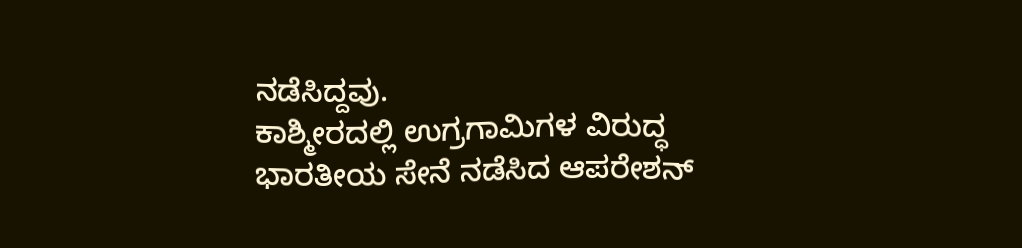ನಡೆಸಿದ್ದವು.
ಕಾಶ್ಮೀರದಲ್ಲಿ ಉಗ್ರಗಾಮಿಗಳ ವಿರುದ್ಧ ಭಾರತೀಯ ಸೇನೆ ನಡೆಸಿದ ಆಪರೇಶನ್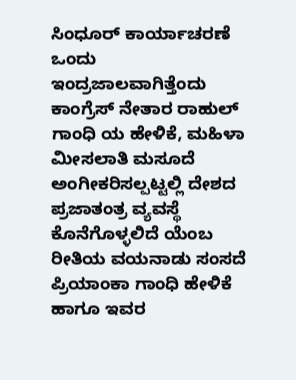ಸಿಂಧೂರ್ ಕಾರ್ಯಾಚರಣೆ ಒಂದು ಇಂದ್ರಜಾಲವಾಗಿತ್ತೆಂದು ಕಾಂಗ್ರೆಸ್ ನೇತಾರ ರಾಹುಲ್ ಗಾಂಧಿ ಯ ಹೇಳಿಕೆ, ಮಹಿಳಾ ಮೀಸಲಾತಿ ಮಸೂದೆ ಅಂಗೀಕರಿಸಲ್ಪಟ್ಟಲ್ಲಿ ದೇಶದ ಪ್ರಜಾತಂತ್ರ ವ್ಯವಸ್ಥೆ ಕೊನೆಗೊಳ್ಳಲಿದೆ ಯೆಂಬ ರೀತಿಯ ವಯನಾಡು ಸಂಸದೆ ಪ್ರಿಯಾಂಕಾ ಗಾಂಧಿ ಹೇಳಿಕೆ ಹಾಗೂ ಇವರ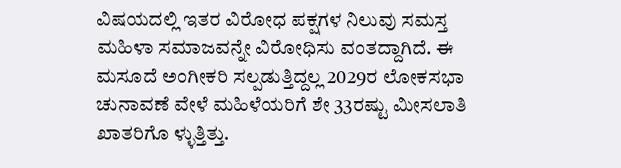ವಿಷಯದಲ್ಲಿ ಇತರ ವಿರೋಧ ಪಕ್ಷಗಳ ನಿಲುವು ಸಮಸ್ತ ಮಹಿಳಾ ಸಮಾಜವನ್ನೇ ವಿರೋಧಿಸು ವಂತದ್ದಾಗಿದೆ. ಈ ಮಸೂದೆ ಅಂಗೀಕರಿ ಸಲ್ಪಡುತ್ತಿದ್ದಲ್ಲ 2029ರ ಲೋಕಸಭಾ ಚುನಾವಣೆ ವೇಳೆ ಮಹಿಳೆಯರಿಗೆ ಶೇ 33ರಷ್ಟು ಮೀಸಲಾತಿ ಖಾತರಿಗೊ ಳ್ಳುತ್ತಿತ್ತು.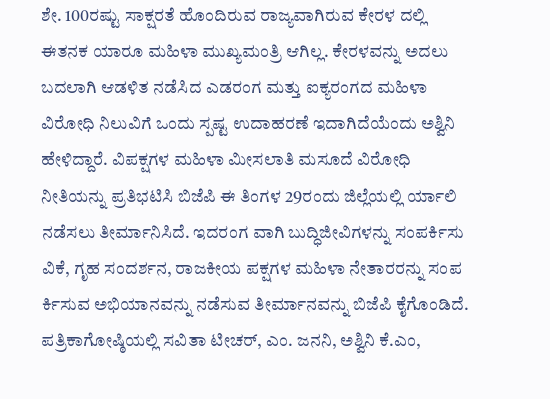ಶೇ. 100ರಷ್ಟು ಸಾಕ್ಷರತೆ ಹೊಂದಿರುವ ರಾಜ್ಯವಾಗಿರುವ ಕೇರಳ ದಲ್ಲಿ ಈತನಕ ಯಾರೂ ಮಹಿಳಾ ಮುಖ್ಯಮಂತ್ರಿ ಆಗಿಲ್ಲ. ಕೇರಳವನ್ನು ಅದಲು ಬದಲಾಗಿ ಆಡಳಿತ ನಡೆಸಿದ ಎಡರಂಗ ಮತ್ತು ಐಕ್ಯರಂಗದ ಮಹಿಳಾ ವಿರೋಧಿ ನಿಲುವಿಗೆ ಒಂದು ಸ್ಪಷ್ಟ ಉದಾಹರಣೆ ಇದಾಗಿದೆಯೆಂದು ಅಶ್ವಿನಿ ಹೇಳಿದ್ದಾರೆ. ವಿಪಕ್ಷಗಳ ಮಹಿಳಾ ಮೀಸಲಾತಿ ಮಸೂದೆ ವಿರೋಧಿ ನೀತಿಯನ್ನು ಪ್ರತಿಭಟಿಸಿ ಬಿಜೆಪಿ ಈ ತಿಂಗಳ 29ರಂದು ಜಿಲ್ಲೆಯಲ್ಲಿ ರ್ಯಾಲಿ ನಡೆಸಲು ತೀರ್ಮಾನಿಸಿದೆ. ಇದರಂಗ ವಾಗಿ ಬುದ್ಧಿಜೀವಿಗಳನ್ನು ಸಂಪರ್ಕಿಸು ವಿಕೆ, ಗೃಹ ಸಂದರ್ಶನ, ರಾಜಕೀಯ ಪಕ್ಷಗಳ ಮಹಿಳಾ ನೇತಾರರನ್ನು ಸಂಪ ರ್ಕಿಸುವ ಅಭಿಯಾನವನ್ನು ನಡೆಸುವ ತೀರ್ಮಾನವನ್ನು ಬಿಜೆಪಿ ಕೈಗೊಂಡಿದೆ.
ಪತ್ರಿಕಾಗೋಷ್ಠಿಯಲ್ಲಿ ಸವಿತಾ ಟೀಚರ್, ಎಂ. ಜನನಿ, ಅಶ್ವಿನಿ ಕೆ.ಎಂ,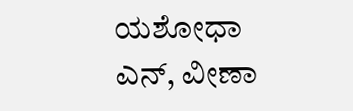ಯಶೋಧಾ ಎನ್, ವೀಣಾ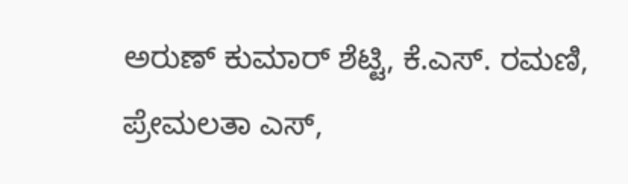ಅರುಣ್ ಕುಮಾರ್ ಶೆಟ್ಟಿ, ಕೆ.ಎಸ್. ರಮಣಿ, ಪ್ರೇಮಲತಾ ಎಸ್,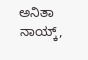ಅನಿತಾ ನಾಯ್ಕ್,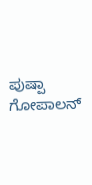ಪುಷ್ಪಾ ಗೋಪಾಲನ್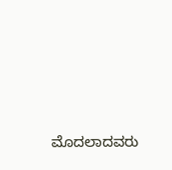ಮೊದಲಾದವರು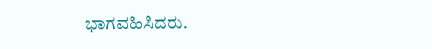ಭಾಗವಹಿಸಿದರು.